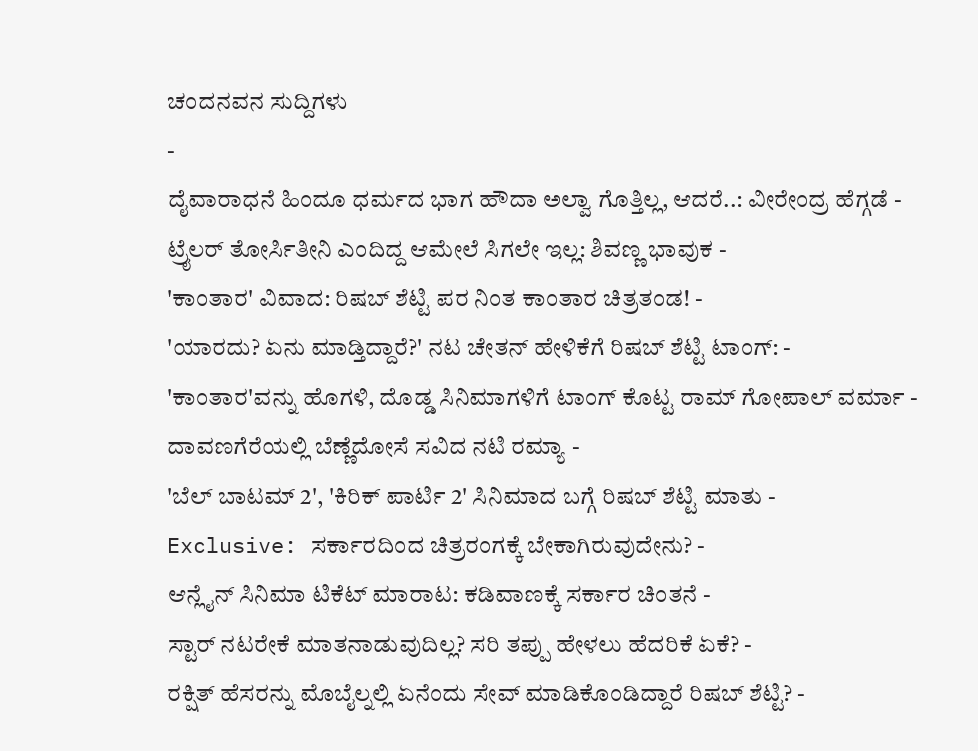ಚಂದನವನ ಸುದ್ದಿಗಳು
-
ದೈವಾರಾಧನೆ ಹಿಂದೂ ಧರ್ಮದ ಭಾಗ ಹೌದಾ ಅಲ್ವಾ ಗೊತ್ತಿಲ್ಲ, ಆದರೆ..: ವೀರೇಂದ್ರ ಹೆಗ್ಗಡೆ -
ಟ್ರೈಲರ್ ತೋರ್ಸಿತೀನಿ ಎಂದಿದ್ದ ಆಮೇಲೆ ಸಿಗಲೇ ಇಲ್ಲ: ಶಿವಣ್ಣ ಭಾವುಕ -
'ಕಾಂತಾರ' ವಿವಾದ: ರಿಷಬ್ ಶೆಟ್ಟಿ ಪರ ನಿಂತ ಕಾಂತಾರ ಚಿತ್ರತಂಡ! -
'ಯಾರದು? ಏನು ಮಾಡ್ತಿದ್ದಾರೆ?' ನಟ ಚೇತನ್ ಹೇಳಿಕೆಗೆ ರಿಷಬ್ ಶೆಟ್ಟಿ ಟಾಂಗ್: -
'ಕಾಂತಾರ'ವನ್ನು ಹೊಗಳಿ, ದೊಡ್ಡ ಸಿನಿಮಾಗಳಿಗೆ ಟಾಂಗ್ ಕೊಟ್ಟ ರಾಮ್ ಗೋಪಾಲ್ ವರ್ಮಾ -
ದಾವಣಗೆರೆಯಲ್ಲಿ ಬೆಣ್ಣೆದೋಸೆ ಸವಿದ ನಟಿ ರಮ್ಯಾ -
'ಬೆಲ್ ಬಾಟಮ್ 2', 'ಕಿರಿಕ್ ಪಾರ್ಟಿ 2' ಸಿನಿಮಾದ ಬಗ್ಗೆ ರಿಷಬ್ ಶೆಟ್ಟಿ ಮಾತು -
Exclusive: ಸರ್ಕಾರದಿಂದ ಚಿತ್ರರಂಗಕ್ಕೆ ಬೇಕಾಗಿರುವುದೇನು? -
ಆನ್ಲೈನ್ ಸಿನಿಮಾ ಟಿಕೆಟ್ ಮಾರಾಟ: ಕಡಿವಾಣಕ್ಕೆ ಸರ್ಕಾರ ಚಿಂತನೆ -
ಸ್ಟಾರ್ ನಟರೇಕೆ ಮಾತನಾಡುವುದಿಲ್ಲ? ಸರಿ ತಪ್ಪು ಹೇಳಲು ಹೆದರಿಕೆ ಏಕೆ? -
ರಕ್ಷಿತ್ ಹೆಸರನ್ನು ಮೊಬೈಲ್ನಲ್ಲಿ ಏನೆಂದು ಸೇವ್ ಮಾಡಿಕೊಂಡಿದ್ದಾರೆ ರಿಷಬ್ ಶೆಟ್ಟಿ? -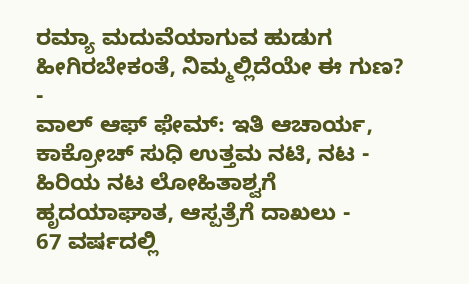ರಮ್ಯಾ ಮದುವೆಯಾಗುವ ಹುಡುಗ ಹೀಗಿರಬೇಕಂತೆ, ನಿಮ್ಮಲ್ಲಿದೆಯೇ ಈ ಗುಣ? -
ವಾಲ್ ಆಫ್ ಫೇಮ್: ಇತಿ ಆಚಾರ್ಯ, ಕಾಕ್ರೋಚ್ ಸುಧಿ ಉತ್ತಮ ನಟಿ, ನಟ -
ಹಿರಿಯ ನಟ ಲೋಹಿತಾಶ್ವಗೆ ಹೃದಯಾಘಾತ, ಆಸ್ಪತ್ರೆಗೆ ದಾಖಲು -
67 ವರ್ಷದಲ್ಲಿ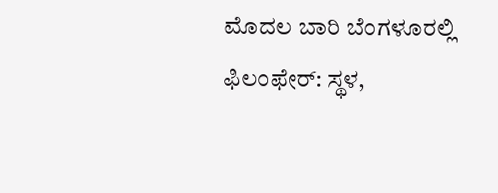ಮೊದಲ ಬಾರಿ ಬೆಂಗಳೂರಲ್ಲಿ ಫಿಲಂಫೇರ್: ಸ್ಥಳ,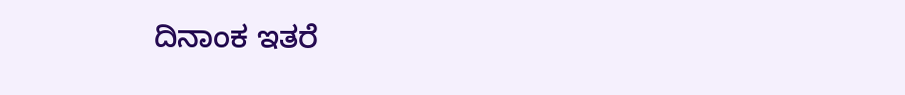ದಿನಾಂಕ ಇತರೆ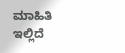ಮಾಹಿತಿ ಇಲ್ಲಿದೆ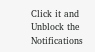Click it and Unblock the Notifications